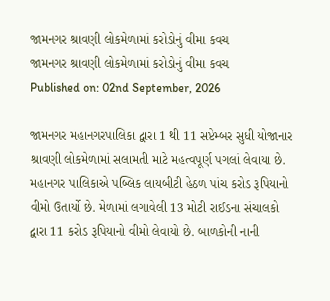જામનગર શ્રાવણી લોકમેળામાં કરોડોનું વીમા કવચ
જામનગર શ્રાવણી લોકમેળામાં કરોડોનું વીમા કવચ
Published on: 02nd September, 2026

જામનગર મહાનગરપાલિકા દ્વારા 1 થી 11 સપ્ટેમ્બર સુધી યોજાનાર શ્રાવણી લોકમેળામાં સલામતી માટે મહત્વપૂર્ણ પગલાં લેવાયા છે. મહાનગર પાલિકાએ પબ્લિક લાયબીટી હેઠળ પાંચ કરોડ રૂપિયાનો વીમો ઉતાર્યો છે. મેળામાં લગાવેલી 13 મોટી રાઈડના સંચાલકો દ્વારા 11 કરોડ રૂપિયાનો વીમો લેવાયો છે. બાળકોની નાની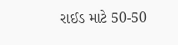રાઈડ માટે 50-50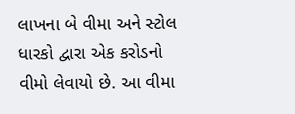લાખના બે વીમા અને સ્ટોલ ધારકો દ્વારા એક કરોડનો વીમો લેવાયો છે. આ વીમા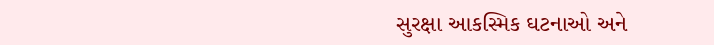સુરક્ષા આકસ્મિક ઘટનાઓ અને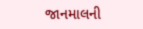જાનમાલની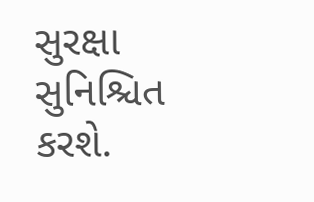સુરક્ષા સુનિશ્ચિત કરશે.